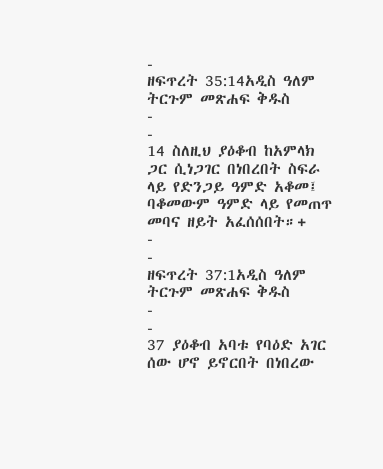-
ዘፍጥረት 35:14አዲስ ዓለም ትርጉም መጽሐፍ ቅዱስ
-
-
14 ስለዚህ ያዕቆብ ከአምላክ ጋር ሲነጋገር በነበረበት ስፍራ ላይ የድንጋይ ዓምድ አቆመ፤ ባቆመውም ዓምድ ላይ የመጠጥ መባና ዘይት አፈሰሰበት።+
-
-
ዘፍጥረት 37:1አዲስ ዓለም ትርጉም መጽሐፍ ቅዱስ
-
-
37 ያዕቆብ አባቱ የባዕድ አገር ሰው ሆኖ ይኖርበት በነበረው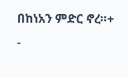በከነአን ምድር ኖረ።+
-